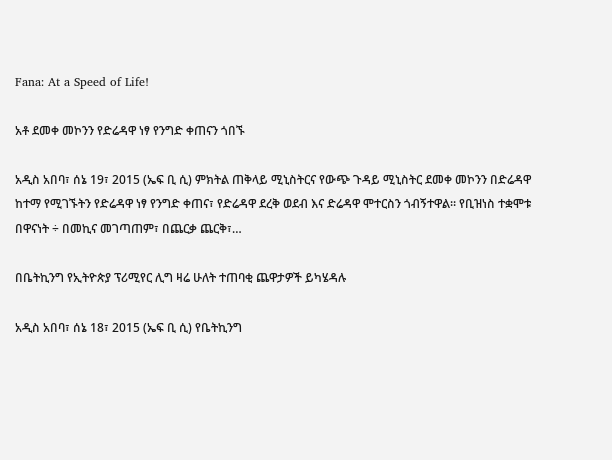Fana: At a Speed of Life!

አቶ ደመቀ መኮንን የድሬዳዋ ነፃ የንግድ ቀጠናን ጎበኙ

አዲስ አበባ፣ ሰኔ 19፣ 2015 (ኤፍ ቢ ሲ) ምክትል ጠቅላይ ሚኒስትርና የውጭ ጉዳይ ሚኒስትር ደመቀ መኮንን በድሬዳዋ ከተማ የሚገኙትን የድሬዳዋ ነፃ የንግድ ቀጠና፣ የድሬዳዋ ደረቅ ወደብ እና ድሬዳዋ ሞተርስን ጎብኝተዋል። የቢዝነስ ተቋሞቱ በዋናነት ÷ በመኪና መገጣጠም፣ በጨርቃ ጨርቅ፣…

በቤትኪንግ የኢትዮጵያ ፕሪሚየር ሊግ ዛሬ ሁለት ተጠባቂ ጨዋታዎች ይካሄዳሉ

አዲስ አበባ፣ ሰኔ 18፣ 2015 (ኤፍ ቢ ሲ) የቤትኪንግ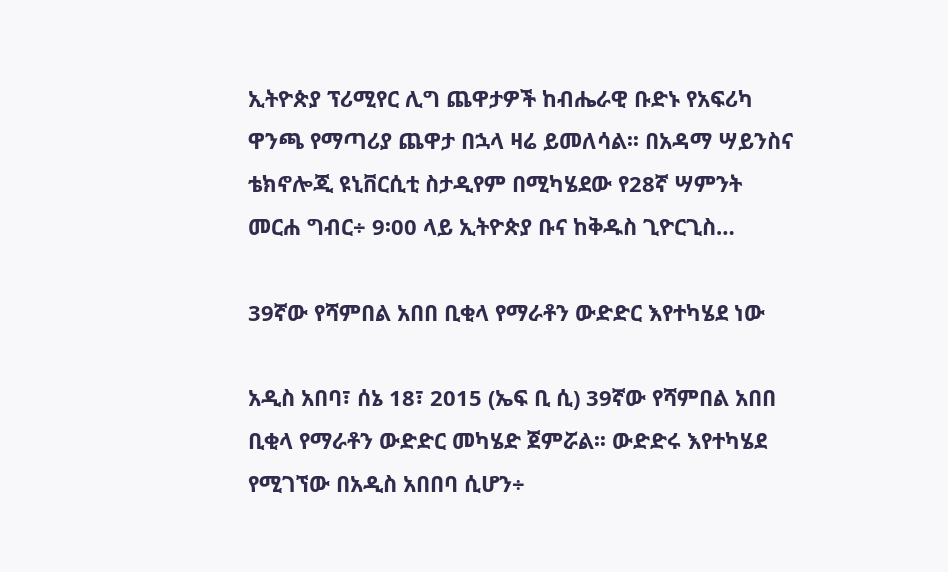ኢትዮጵያ ፕሪሚየር ሊግ ጨዋታዎች ከብሔራዊ ቡድኑ የአፍሪካ ዋንጫ የማጣሪያ ጨዋታ በኋላ ዛሬ ይመለሳል፡፡ በአዳማ ሣይንስና ቴክኖሎጂ ዩኒቨርሲቲ ስታዲየም በሚካሄደው የ28ኛ ሣምንት መርሐ ግብር÷ 9፡00 ላይ ኢትዮጵያ ቡና ከቅዱስ ጊዮርጊስ…

39ኛው የሻምበል አበበ ቢቂላ የማራቶን ውድድር እየተካሄደ ነው

አዲስ አበባ፣ ሰኔ 18፣ 2015 (ኤፍ ቢ ሲ) 39ኛው የሻምበል አበበ ቢቂላ የማራቶን ውድድር መካሄድ ጀምሯል፡፡ ውድድሩ እየተካሄደ የሚገኘው በአዲስ አበበባ ሲሆን÷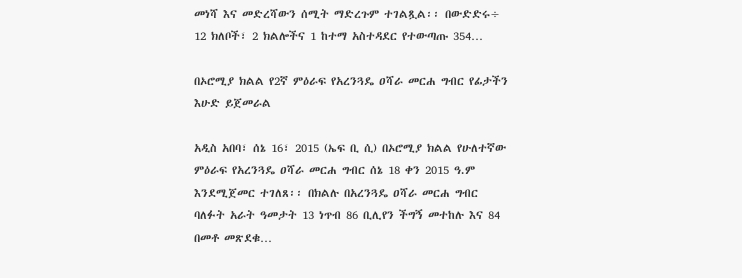መነሻ እና መድረሻውን ሰሚት ማድረጉም ተገልጿል፡፡ በውድድሩ÷ 12 ክለቦች፣ 2 ክልሎችና 1 ከተማ አስተዳደር የተውጣጡ 354…

በኦሮሚያ ክልል የ2ኛ ምዕራፍ የአረንጓዴ ዐሻራ መርሐ ግብር የፊታችን እሁድ ይጀመራል

አዲስ አበባ፣ ሰኔ 16፣ 2015 (ኤፍ ቢ ሲ) በኦሮሚያ ክልል የሁለተኛው ምዕራፍ የአረንጓዴ ዐሻራ መርሐ ግብር ሰኔ 18 ቀን 2015 ዓ.ም እንደሚጀመር ተገለጸ፡፡ በክልሉ በአረንጓዴ ዐሻራ መርሐ ግብር ባለፉት አራት ዓመታት 13 ነጥብ 86 ቢሊየን ችግኝ መተከሉ እና 84 በመቶ መጽደቁ…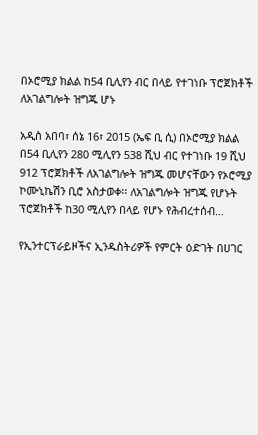በኦሮሚያ ክልል ከ54 ቢሊየን ብር በላይ የተገነቡ ፕሮጀክቶች ለአገልግሎት ዝግጁ ሆኑ

አዲስ አበባ፣ ሰኔ 16፣ 2015 (ኤፍ ቢ ሲ) በኦሮሚያ ክልል በ54 ቢሊየን 280 ሚሊየን 538 ሺህ ብር የተገነቡ 19 ሺህ 912 ፕሮጀክቶች ለአገልግሎት ዝግጁ መሆናቸውን የኦሮሚያ ኮሙኒኬሽን ቢሮ አስታወቀ፡፡ ለአገልግሎት ዝግጁ የሆኑት ፕሮጀክቶች ከ30 ሚሊየን በላይ የሆኑ የሕብረተሰብ…

የኢንተርፕራይዞችና ኢንዱስትሪዎች የምርት ዕድገት በሀገር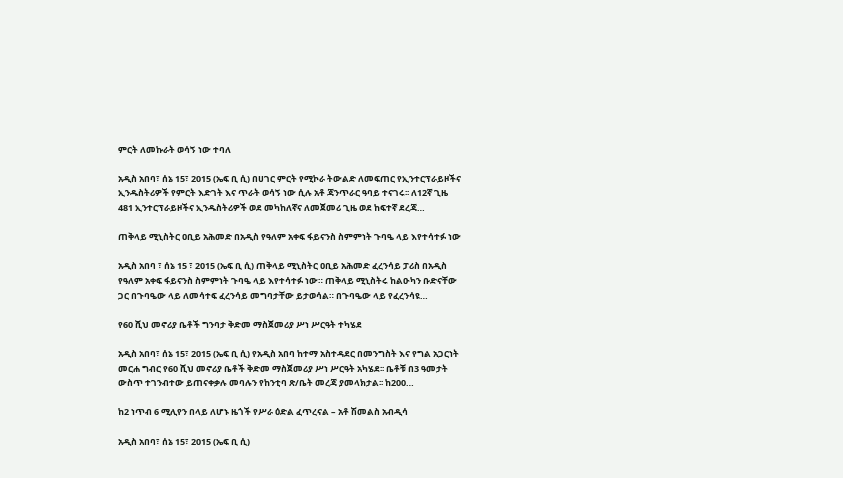ምርት ለመኩራት ወሳኝ ነው ተባለ

አዲስ አበባ፣ ሰኔ 15፣ 2015 (ኤፍ ቢ ሲ) በሀገር ምርት የሚኮራ ትውልድ ለመፍጠር የኢንተርፕራይዞችና ኢንዱስትሪዎች የምርት እድገት እና ጥራት ወሳኝ ነው ሲሉ አቶ ጃንጥራር ዓባይ ተናገሩ፡፡ ለ12ኛ ጊዜ 481 ኢንተርፕራይዞችና ኢንዱስትሪዎች ወደ መካከለኛና ለመጀመሪ ጊዜ ወደ ከፍተኛ ደረጃ…

ጠቅላይ ሚኒስትር ዐቢይ አሕመድ በአዲስ የዓለም አቀፍ ፋይናንስ ስምምነት ጉባዔ ላይ እየተሳተፉ ነው

አዲስ አበባ ፣ ሰኔ 15 ፣ 2015 (ኤፍ ቢ ሲ) ጠቅላይ ሚኒስትር ዐቢይ አሕመድ ፈረንሳይ ፓሪስ በአዲስ የዓለም አቀፍ ፋይናንስ ስምምነት ጉባዔ ላይ እየተሳተፉ ነው። ጠቅላይ ሚኒስትሩ ከልዑካን ቡድናቸው ጋር በጉባዔው ላይ ለመሳተፍ ፈረንሳይ መግባታቸው ይታወሳል። በጉባዔው ላይ የፈረንሳዩ…

የ60 ሺህ መኖሪያ ቤቶች ግንባታ ቅድመ ማስጀመሪያ ሥነ ሥርዓት ተካሄደ

አዲስ አበባ፣ ሰኔ 15፣ 2015 (ኤፍ ቢ ሲ) የአዲስ አበባ ከተማ አስተዳደር በመንግስት እና የግል አጋርነት መርሐ ግብር የ60 ሺህ መኖሪያ ቤቶች ቅድመ ማስጀመሪያ ሥነ ሥርዓት አካሄደ፡፡ ቤቶቹ በ3 ዓመታት ውስጥ ተገንብተው ይጠናቀቃሉ መባሉን የከንቲባ ጽ/ቤት መረጃ ያመላክታል፡፡ ከ200…

ከ2 ነጥብ 6 ሚሊየን በላይ ለሆኑ ዜጎች የሥራ ዕድል ፈጥረናል – አቶ ሽመልስ አብዲሳ

አዲስ አበባ፣ ሰኔ 15፣ 2015 (ኤፍ ቢ ሲ)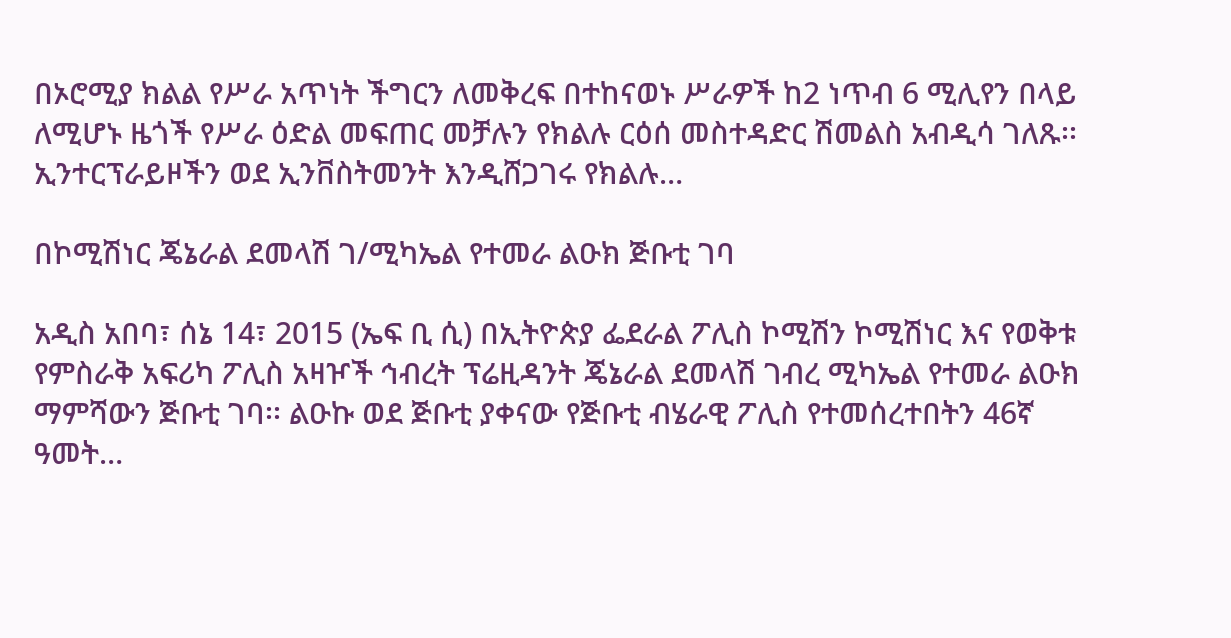በኦሮሚያ ክልል የሥራ አጥነት ችግርን ለመቅረፍ በተከናወኑ ሥራዎች ከ2 ነጥብ 6 ሚሊየን በላይ ለሚሆኑ ዜጎች የሥራ ዕድል መፍጠር መቻሉን የክልሉ ርዕሰ መስተዳድር ሽመልስ አብዲሳ ገለጹ፡፡ ኢንተርፕራይዞችን ወደ ኢንቨስትመንት እንዲሸጋገሩ የክልሉ…

በኮሚሽነር ጄኔራል ደመላሽ ገ/ሚካኤል የተመራ ልዑክ ጅቡቲ ገባ

አዲስ አበባ፣ ሰኔ 14፣ 2015 (ኤፍ ቢ ሲ) በኢትዮጵያ ፌደራል ፖሊስ ኮሚሽን ኮሚሽነር እና የወቅቱ የምስራቅ አፍሪካ ፖሊስ አዛዦች ኅብረት ፕሬዚዳንት ጄኔራል ደመላሽ ገብረ ሚካኤል የተመራ ልዑክ ማምሻውን ጅቡቲ ገባ፡፡ ልዑኩ ወደ ጅቡቲ ያቀናው የጅቡቲ ብሄራዊ ፖሊስ የተመሰረተበትን 46ኛ ዓመት…